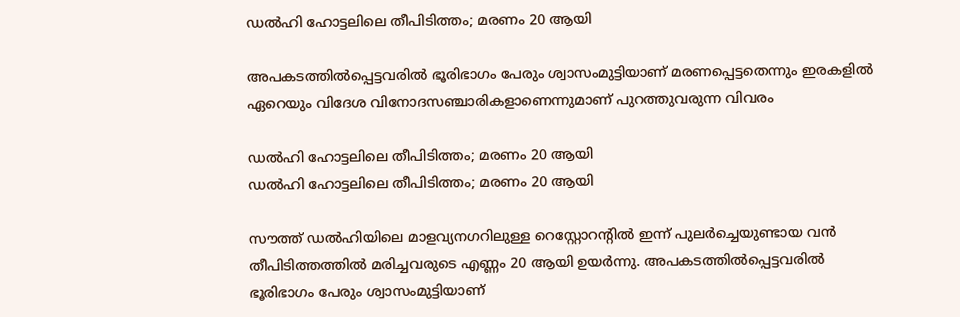ഡല്‍ഹി ഹോട്ടലിലെ തീപിടിത്തം; മരണം 20 ആയി

അപകടത്തിൽപ്പെട്ടവരിൽ ഭൂരിഭാഗം പേരും ശ്വാസംമുട്ടിയാണ് മരണപ്പെട്ടതെന്നും ഇരകളിൽ ഏറെയും വിദേശ വിനോദസഞ്ചാരികളാണെന്നുമാണ് പുറത്തുവരുന്ന വിവരം

ഡല്‍ഹി ഹോട്ടലിലെ തീപിടിത്തം; മരണം 20 ആയി
ഡല്‍ഹി ഹോട്ടലിലെ തീപിടിത്തം; മരണം 20 ആയി

സൗത്ത് ഡൽഹിയിലെ മാളവ്യനഗറിലുള്ള റെസ്റ്റോറന്റിൽ ഇന്ന് പുലർച്ചെയുണ്ടായ വൻ തീപിടിത്തത്തിൽ മരിച്ചവരുടെ എണ്ണം 20 ആയി ഉയർന്നു. അപകടത്തിൽപ്പെട്ടവരിൽ ഭൂരിഭാഗം പേരും ശ്വാസംമുട്ടിയാണ്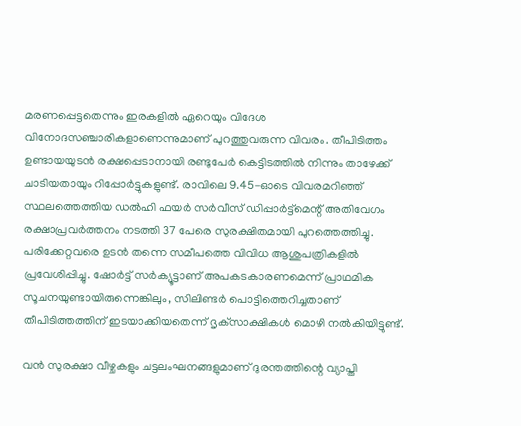മരണപ്പെട്ടതെന്നും ഇരകളിൽ ഏറെയും വിദേശ വിനോദസഞ്ചാരികളാണെന്നുമാണ് പുറത്തുവരുന്ന വിവരം. തീപിടിത്തം ഉണ്ടായയുടൻ രക്ഷപ്പെടാനായി രണ്ടുപേർ കെട്ടിടത്തിൽ നിന്നും താഴേക്ക് ചാടിയതായും റിപ്പോർട്ടുകളുണ്ട്. രാവിലെ 9.45-ഓടെ വിവരമറിഞ്ഞ് സ്ഥലത്തെത്തിയ ഡൽഹി ഫയർ സർവീസ് ഡിപ്പാർട്ട്‌മെന്റ് അതിവേഗം രക്ഷാപ്രവർത്തനം നടത്തി 37 പേരെ സുരക്ഷിതമായി പുറത്തെത്തിച്ചു. പരിക്കേറ്റവരെ ഉടൻ തന്നെ സമീപത്തെ വിവിധ ആശുപത്രികളിൽ പ്രവേശിപ്പിച്ചു. ഷോർട്ട് സർക്യൂട്ടാണ് അപകടകാരണമെന്ന് പ്രാഥമിക സൂചനയുണ്ടായിരുന്നെങ്കിലും, സിലിണ്ടർ പൊട്ടിത്തെറിച്ചതാണ് തീപിടിത്തത്തിന് ഇടയാക്കിയതെന്ന് ദൃക്‌സാക്ഷികൾ മൊഴി നൽകിയിട്ടുണ്ട്.

വൻ സുരക്ഷാ വീഴ്ചകളും ചട്ടലംഘനങ്ങളുമാണ് ദുരന്തത്തിന്റെ വ്യാപ്തി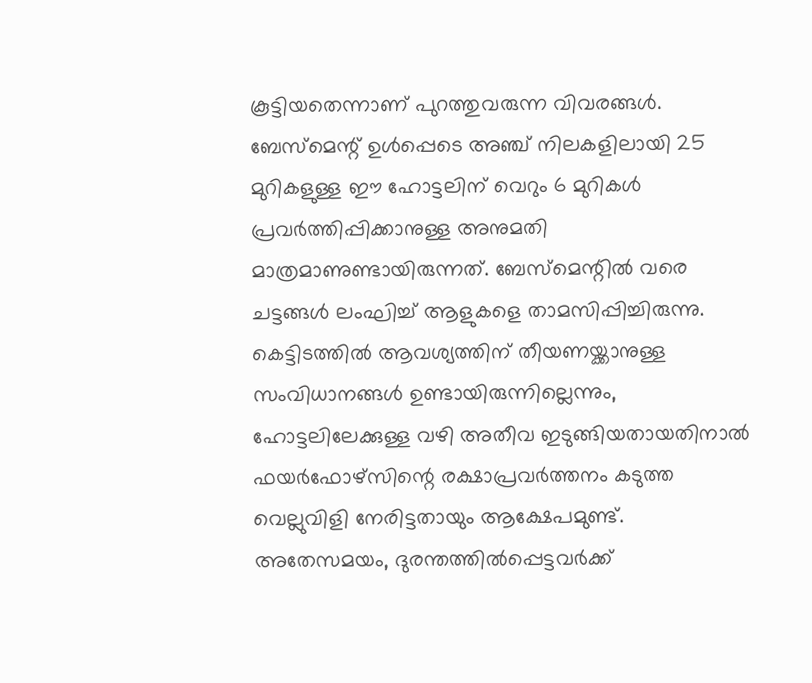കൂട്ടിയതെന്നാണ് പുറത്തുവരുന്ന വിവരങ്ങൾ. ബേസ്‌മെന്റ് ഉൾപ്പെടെ അഞ്ച് നിലകളിലായി 25 മുറികളുള്ള ഈ ഹോട്ടലിന് വെറും 6 മുറികൾ പ്രവർത്തിപ്പിക്കാനുള്ള അനുമതി മാത്രമാണുണ്ടായിരുന്നത്. ബേസ്‌മെന്റിൽ വരെ ചട്ടങ്ങൾ ലംഘിച്ച് ആളുകളെ താമസിപ്പിച്ചിരുന്നു. കെട്ടിടത്തിൽ ആവശ്യത്തിന് തീയണയ്ക്കാനുള്ള സംവിധാനങ്ങൾ ഉണ്ടായിരുന്നില്ലെന്നും, ഹോട്ടലിലേക്കുള്ള വഴി അതീവ ഇടുങ്ങിയതായതിനാൽ ഫയർഫോഴ്‌സിന്റെ രക്ഷാപ്രവർത്തനം കടുത്ത വെല്ലുവിളി നേരിട്ടതായും ആക്ഷേപമുണ്ട്. അതേസമയം, ദുരന്തത്തിൽപ്പെട്ടവർക്ക്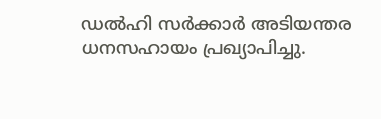ഡൽഹി സർക്കാർ അടിയന്തര ധനസഹായം പ്രഖ്യാപിച്ചു.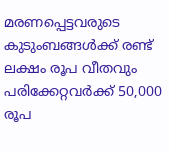മരണപ്പെട്ടവരുടെ കുടുംബങ്ങൾക്ക് രണ്ട് ലക്ഷം രൂപ വീതവും പരിക്കേറ്റവർക്ക് 50,000 രൂപ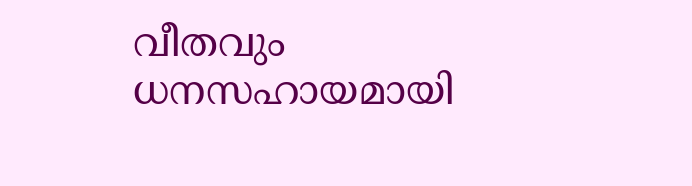വീതവും ധനസഹായമായി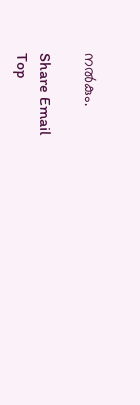നൽകും.

Share Email
Top